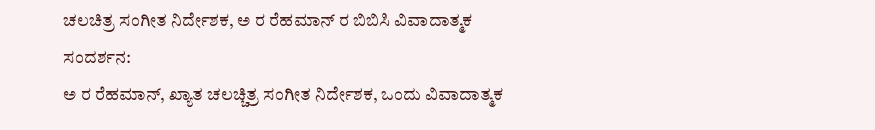ಚಲಚಿತ್ರ ಸಂಗೀತ ನಿರ್ದೇಶಕ, ಅ ರ ರೆಹಮಾನ್ ರ ಬಿಬಿಸಿ ವಿವಾದಾತ್ಮಕ ಸಂದರ್ಶನ:
ಅ ರ ರೆಹಮಾನ್, ಖ್ಯಾತ ಚಲಚ್ಚಿತ್ರ ಸಂಗೀತ ನಿರ್ದೇಶಕ, ಒಂದು ವಿವಾದಾತ್ಮಕ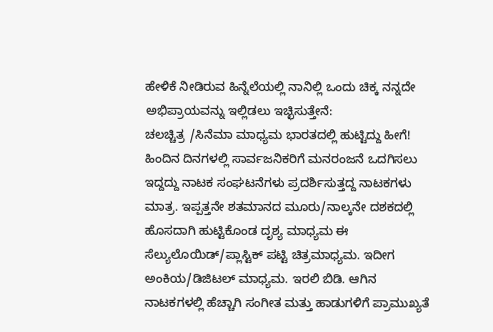ಹೇಳಿಕೆ ನೀಡಿರುವ ಹಿನ್ನೆಲೆಯಲ್ಲಿ ನಾನಿಲ್ಲಿ ಒಂದು ಚಿಕ್ಕ ನನ್ನದೇ ಅಭಿಪ್ರಾಯವನ್ನು ಇಲ್ಲಿಡಲು ಇಚ್ಛಿಸುತ್ತೇನೆ:
ಚಲಚ್ಚಿತ್ರ /ಸಿನೆಮಾ ಮಾಧ್ಯಮ ಭಾರತದಲ್ಲಿ ಹುಟ್ಟಿದ್ದು ಹೀಗೆ! ಹಿಂದಿನ ದಿನಗಳಲ್ಲಿ ಸಾರ್ವಜನಿಕರಿಗೆ ಮನರಂಜನೆ ಒದಗಿಸಲು ಇದ್ದದ್ದು ನಾಟಕ ಸಂಘಟನೆಗಳು ಪ್ರದರ್ಶಿಸುತ್ತದ್ದ ನಾಟಕಗಳು ಮಾತ್ರ. ಇಪ್ಪತ್ತನೇ ಶತಮಾನದ ಮೂರು/ನಾಲ್ಕನೇ ದಶಕದಲ್ಲಿ ಹೊಸದಾಗಿ ಹುಟ್ಟಿಕೊಂಡ ದೃಶ್ಯ ಮಾಧ್ಯಮ ಈ ಸೆಲ್ಯುಲೊಯಿಡ್/ಪ್ಲಾಸ್ಟಿಕ್ ಪಟ್ಟಿ ಚಿತ್ರಮಾಧ್ಯಮ. ಇದೀಗ ಅಂಕಿಯ/ಡಿಜಿಟಲ್ ಮಾಧ್ಯಮ. ಇರಲಿ ಬಿಡಿ. ಆಗಿನ ನಾಟಕಗಳಲ್ಲಿ ಹೆಚ್ಚಾಗಿ ಸಂಗೀತ ಮತ್ತು ಹಾಡುಗಳಿಗೆ ಪ್ರಾಮುಖ್ಯತೆ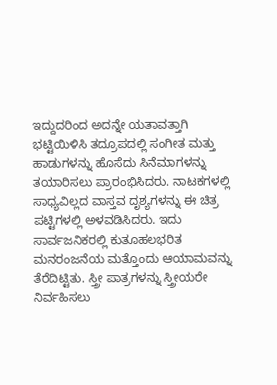ಇದ್ದುದರಿಂದ ಅದನ್ನೇ ಯತಾವತ್ತಾಗಿ ಭಟ್ಟಿಯಿಳಿಸಿ ತದ್ರೂಪದಲ್ಲಿ ಸಂಗೀತ ಮತ್ತು ಹಾಡುಗಳನ್ನು ಹೊಸೆದು ಸಿನೆಮಾಗಳನ್ನು ತಯಾರಿಸಲು ಪ್ರಾರಂಭಿಸಿದರು. ನಾಟಕಗಳಲ್ಲಿ ಸಾಧ್ಯವಿಲ್ಲದ ವಾಸ್ತವ ದೃಶ್ಯಗಳನ್ನು ಈ ಚಿತ್ರ ಪಟ್ಟಿಗಳಲ್ಲಿ ಅಳವಡಿಸಿದರು. ಇದು ಸಾರ್ವಜನಿಕರಲ್ಲಿ ಕುತೂಹಲಭರಿತ ಮನರಂಜನೆಯ ಮತ್ತೊಂದು ಆಯಾಮವನ್ನು ತೆರೆದಿಟ್ಟಿತು. ಸ್ತ್ರೀ ಪಾತ್ರಗಳನ್ನು ಸ್ತ್ರೀಯರೇ ನಿರ್ವಹಿಸಲು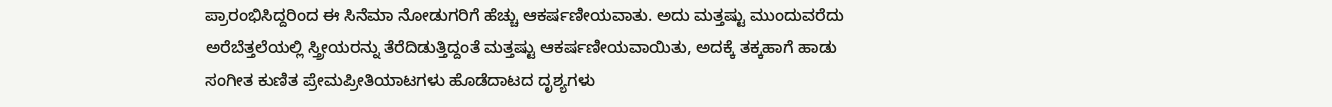ಪ್ರಾರಂಭಿಸಿದ್ದರಿಂದ ಈ ಸಿನೆಮಾ ನೋಡುಗರಿಗೆ ಹೆಚ್ಚು ಆಕರ್ಷಣೀಯವಾತು. ಅದು ಮತ್ತಷ್ಟು ಮುಂದುವರೆದು ಅರೆಬೆತ್ತಲೆಯಲ್ಲಿ ಸ್ತ್ರೀಯರನ್ನು ತೆರೆದಿಡುತ್ತಿದ್ದಂತೆ ಮತ್ತಷ್ಟು ಆಕರ್ಷಣೀಯವಾಯಿತು, ಅದಕ್ಕೆ ತಕ್ಕಹಾಗೆ ಹಾಡು ಸಂಗೀತ ಕುಣಿತ ಪ್ರೇಮಪ್ರೀತಿಯಾಟಗಳು ಹೊಡೆದಾಟದ ದೃಶ್ಯಗಳು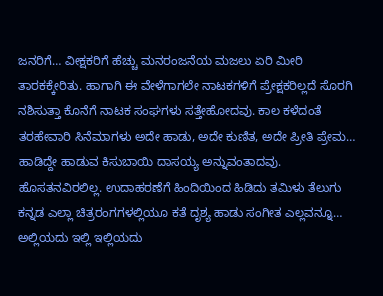ಜನರಿಗೆ… ವೀಕ್ಷಕರಿಗೆ ಹೆಚ್ಚು ಮನರಂಜನೆಯ ಮಜಲು ಏರಿ ಮೀರಿ ತಾರಕಕ್ಕೇರಿತು. ಹಾಗಾಗಿ ಈ ವೇಳೆಗಾಗಲೇ ನಾಟಕಗಳಿಗೆ ಪ್ರೇಕ್ಷಕರಿಲ್ಲದೆ ಸೊರಗಿ ನಶಿಸುತ್ತಾ ಕೊನೆಗೆ ನಾಟಕ ಸಂಘಗಳು ಸತ್ತೇಹೋದವು. ಕಾಲ ಕಳೆದಂತೆ ತರಹೇವಾರಿ ಸಿನೆಮಾಗಳು ಅದೇ ಹಾಡು, ಅದೇ ಕುಣಿತ, ಅದೇ ಪ್ರೀತಿ ಪ್ರೇಮ… ಹಾಡಿದ್ದೇ ಹಾಡುವ ಕಿಸುಬಾಯಿ ದಾಸಯ್ಯ ಅನ್ನುವಂತಾದವು. ಹೊಸತನವಿರಲಿಲ್ಲ. ಉದಾಹರಣೆಗೆ ಹಿಂದಿಯಿಂದ ಹಿಡಿದು ತಮಿಳು ತೆಲುಗು ಕನ್ನಡ ಎಲ್ಲಾ ಚಿತ್ರರಂಗಗಳಲ್ಲಿಯೂ ಕತೆ ದೃಶ್ಯ ಹಾಡು ಸಂಗೀತ ಎಲ್ಲವನ್ನೂ… ಅಲ್ಲಿಯದು ಇಲ್ಲಿ ಇಲ್ಲಿಯದು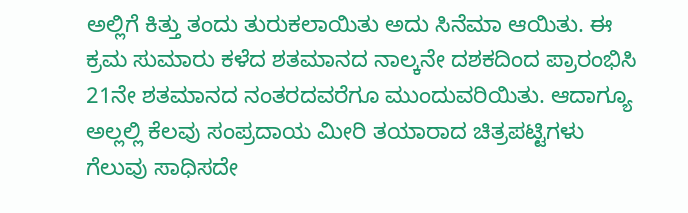ಅಲ್ಲಿಗೆ ಕಿತ್ತು ತಂದು ತುರುಕಲಾಯಿತು ಅದು ಸಿನೆಮಾ ಆಯಿತು. ಈ ಕ್ರಮ ಸುಮಾರು ಕಳೆದ ಶತಮಾನದ ನಾಲ್ಕನೇ ದಶಕದಿಂದ ಪ್ರಾರಂಭಿಸಿ 21ನೇ ಶತಮಾನದ ನಂತರದವರೆಗೂ ಮುಂದುವರಿಯಿತು. ಆದಾಗ್ಯೂ ಅಲ್ಲಲ್ಲಿ ಕೆಲವು ಸಂಪ್ರದಾಯ ಮೀರಿ ತಯಾರಾದ ಚಿತ್ರಪಟ್ಟಿಗಳು ಗೆಲುವು ಸಾಧಿಸದೇ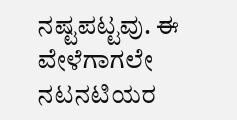ನಷ್ಟಪಟ್ಟವು. ಈ ವೇಳೆಗಾಗಲೇ ನಟನಟಿಯರ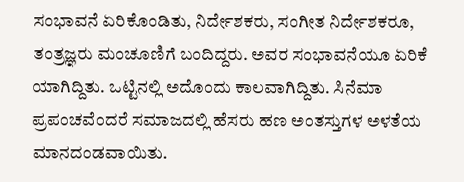ಸಂಭಾವನೆ ಏರಿಕೊಂಡಿತು, ನಿರ್ದೇಶಕರು, ಸಂಗೀತ ನಿರ್ದೇಶಕರೂ, ತಂತ್ರಜ್ಞರು ಮಂಚೂಣಿಗೆ ಬಂದಿದ್ದರು. ಅವರ ಸಂಭಾವನೆಯೂ ಏರಿಕೆ ಯಾಗಿದ್ದಿತು. ಒಟ್ಟಿನಲ್ಲಿ ಅದೊಂದು ಕಾಲವಾಗಿದ್ದಿತು. ಸಿನೆಮಾ ಪ್ರಪಂಚವೆಂದರೆ ಸಮಾಜದಲ್ಲಿ ಹೆಸರು ಹಣ ಅಂತಸ್ತುಗಳ ಅಳತೆಯ ಮಾನದಂಡವಾಯಿತು.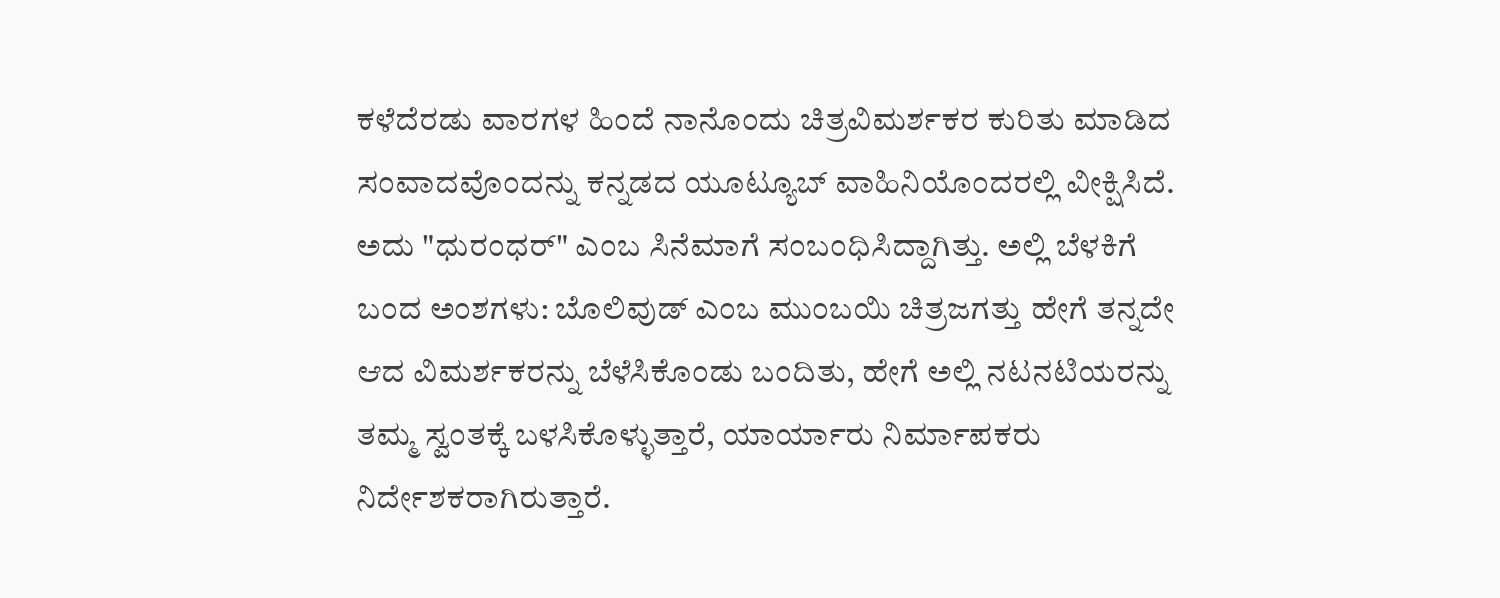ಕಳೆದೆರಡು ವಾರಗಳ ಹಿಂದೆ ನಾನೊಂದು ಚಿತ್ರವಿಮರ್ಶಕರ ಕುರಿತು ಮಾಡಿದ ಸಂವಾದವೊಂದನ್ನು ಕನ್ನಡದ ಯೂಟ್ಯೂಬ್ ವಾಹಿನಿಯೊಂದರಲ್ಲಿ ವೀಕ್ಷಿಸಿದೆ. ಅದು "ಧುರಂಧರ್" ಎಂಬ ಸಿನೆಮಾಗೆ ಸಂಬಂಧಿಸಿದ್ದಾಗಿತ್ತು. ಅಲ್ಲಿ ಬೆಳಕಿಗೆ ಬಂದ ಅಂಶಗಳು: ಬೊಲಿವುಡ್ ಎಂಬ ಮುಂಬಯಿ ಚಿತ್ರಜಗತ್ತು ಹೇಗೆ ತನ್ನದೇ ಆದ ವಿಮರ್ಶಕರನ್ನು ಬೆಳೆಸಿಕೊಂಡು ಬಂದಿತು, ಹೇಗೆ ಅಲ್ಲಿ ನಟನಟಿಯರನ್ನು ತಮ್ಮ ಸ್ವಂತಕ್ಕೆ ಬಳಸಿಕೊಳ್ಳುತ್ತಾರೆ, ಯಾರ್ಯಾರು ನಿರ್ಮಾಪಕರು ನಿರ್ದೇಶಕರಾಗಿರುತ್ತಾರೆ.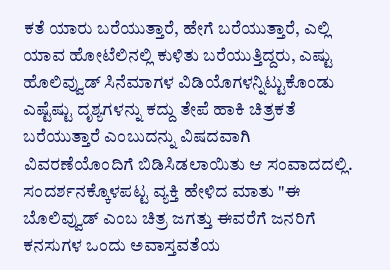ಕತೆ ಯಾರು ಬರೆಯುತ್ತಾರೆ, ಹೇಗೆ ಬರೆಯುತ್ತಾರೆ, ಎಲ್ಲಿ ಯಾವ ಹೋಟೆಲಿನಲ್ಲಿ ಕುಳಿತು ಬರೆಯುತ್ತಿದ್ದರು, ಎಷ್ಟು ಹೊಲಿವ್ವುಡ್ ಸಿನೆಮಾಗಳ ವಿಡಿಯೊಗಳನ್ನಿಟ್ಟುಕೊಂಡು ಎಷ್ಟೆಷ್ಟು ದೃಶ್ಯಗಳನ್ನು ಕದ್ದು ತೇಪೆ ಹಾಕಿ ಚಿತ್ರಕತೆ ಬರೆಯುತ್ತಾರೆ ಎಂಬುದನ್ನು ವಿಷದವಾಗಿ ವಿವರಣೆಯೊಂದಿಗೆ ಬಿಡಿಸಿಡಲಾಯಿತು ಆ ಸಂವಾದದಲ್ಲಿ. ಸಂದರ್ಶನಕ್ಕೊಳಪಟ್ಟ ವ್ಯಕ್ತಿ ಹೇಳಿದ ಮಾತು "ಈ ಬೊಲಿವ್ವುಡ್ ಎಂಬ ಚಿತ್ರ ಜಗತ್ತು ಈವರೆಗೆ ಜನರಿಗೆ ಕನಸುಗಳ ಒಂದು ಅವಾಸ್ತವತೆಯ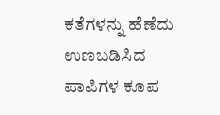ಕತೆಗಳನ್ನು ಹೆಣೆದು ಉಣಬಡಿಸಿದ ಪಾಪಿಗಳ ಕೂಪ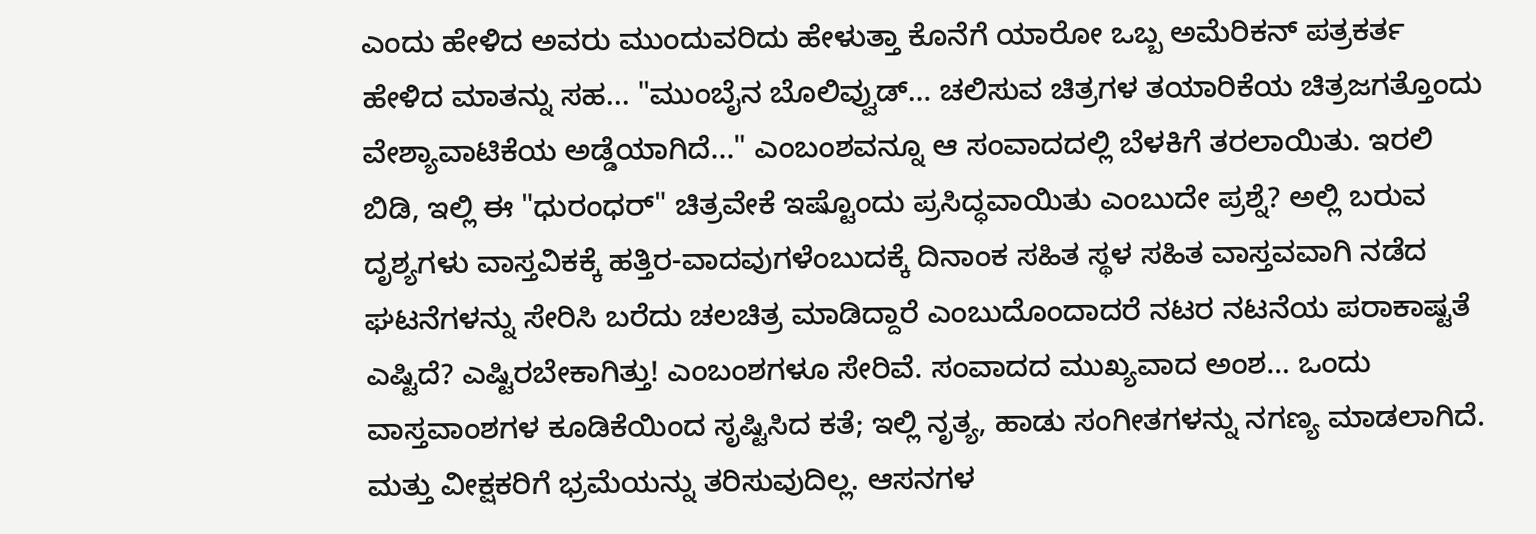ಎಂದು ಹೇಳಿದ ಅವರು ಮುಂದುವರಿದು ಹೇಳುತ್ತಾ ಕೊನೆಗೆ ಯಾರೋ ಒಬ್ಬ ಅಮೆರಿಕನ್ ಪತ್ರಕರ್ತ ಹೇಳಿದ ಮಾತನ್ನು ಸಹ... "ಮುಂಬೈನ ಬೊಲಿವ್ವುಡ್… ಚಲಿಸುವ ಚಿತ್ರಗಳ ತಯಾರಿಕೆಯ ಚಿತ್ರಜಗತ್ತೊಂದು ವೇಶ್ಯಾವಾಟಿಕೆಯ ಅಡ್ಡೆಯಾಗಿದೆ..." ಎಂಬಂಶವನ್ನೂ ಆ ಸಂವಾದದಲ್ಲಿ ಬೆಳಕಿಗೆ ತರಲಾಯಿತು. ಇರಲಿ ಬಿಡಿ, ಇಲ್ಲಿ ಈ "ಧುರಂಧರ್" ಚಿತ್ರವೇಕೆ ಇಷ್ಟೊಂದು ಪ್ರಸಿದ್ಧವಾಯಿತು ಎಂಬುದೇ ಪ್ರಶ್ನೆ? ಅಲ್ಲಿ ಬರುವ ದೃಶ್ಯಗಳು ವಾಸ್ತವಿಕಕ್ಕೆ ಹತ್ತಿರ-ವಾದವುಗಳೆಂಬುದಕ್ಕೆ ದಿನಾಂಕ ಸಹಿತ ಸ್ಥಳ ಸಹಿತ ವಾಸ್ತವವಾಗಿ ನಡೆದ ಘಟನೆಗಳನ್ನು ಸೇರಿಸಿ ಬರೆದು ಚಲಚಿತ್ರ ಮಾಡಿದ್ದಾರೆ ಎಂಬುದೊಂದಾದರೆ ನಟರ ನಟನೆಯ ಪರಾಕಾಷ್ಟತೆ ಎಷ್ಟಿದೆ? ಎಷ್ಟಿರಬೇಕಾಗಿತ್ತು! ಎಂಬಂಶಗಳೂ ಸೇರಿವೆ. ಸಂವಾದದ ಮುಖ್ಯವಾದ ಅಂಶ… ಒಂದು ವಾಸ್ತವಾಂಶಗಳ ಕೂಡಿಕೆಯಿಂದ ಸೃಷ್ಟಿಸಿದ ಕತೆ; ಇಲ್ಲಿ ನೃತ್ಯ, ಹಾಡು ಸಂಗೀತಗಳನ್ನು ನಗಣ್ಯ ಮಾಡಲಾಗಿದೆ. ಮತ್ತು ವೀಕ್ಷಕರಿಗೆ ಭ್ರಮೆಯನ್ನು ತರಿಸುವುದಿಲ್ಲ. ಆಸನಗಳ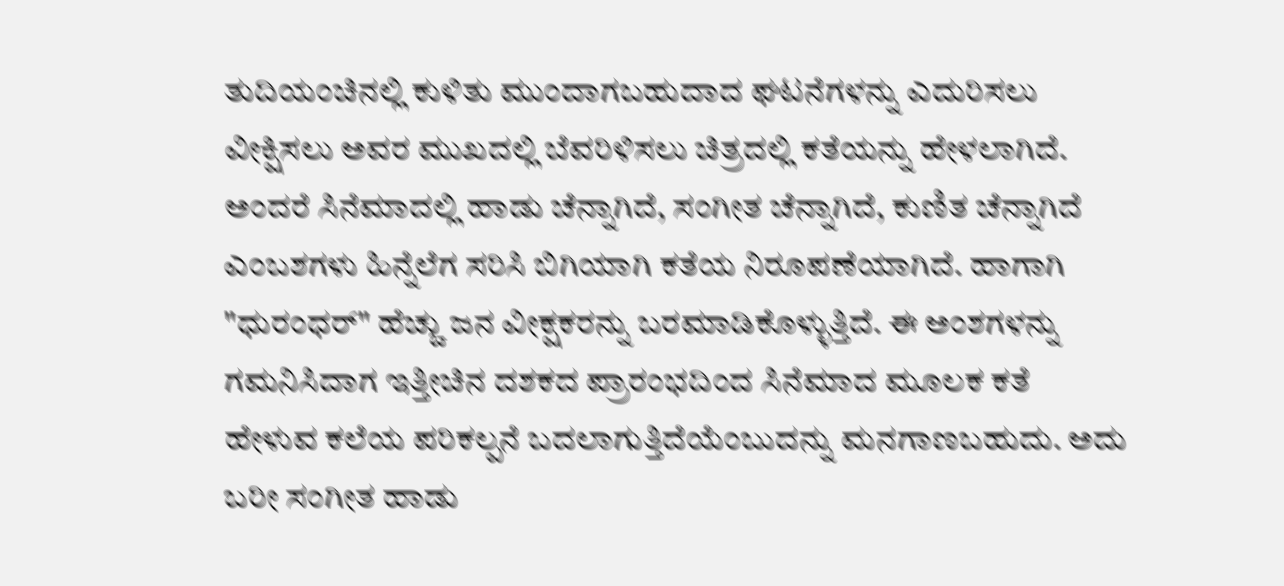ತುದಿಯಂಚಿನಲ್ಲಿ ಕುಳಿತು ಮುಂದಾಗಬಹುದಾದ ಘಟನೆಗಳನ್ನು ಎದುರಿಸಲು ವೀಕ್ಷಿಸಲು ಅವರ ಮುಖದಲ್ಲಿ ಬೆವರಿಳಿಸಲು ಚಿತ್ರದಲ್ಲಿ ಕತೆಯನ್ನು ಹೇಳಲಾಗಿದೆ. ಅಂದರೆ ಸಿನೆಮಾದಲ್ಲಿ ಹಾಡು ಚೆನ್ನಾಗಿದೆ, ಸಂಗೀತ ಚೆನ್ನಾಗಿದೆ, ಕುಣಿತ ಚೆನ್ನಾಗಿದೆ ಎಂಬಶಗಳು ಹಿನ್ನೆಲೆಗ ಸರಿಸಿ ಬಿಗಿಯಾಗಿ ಕತೆಯ ನಿರೂಪಣೆಯಾಗಿದೆ. ಹಾಗಾಗಿ "ಧುರಂಧರ್" ಹೆಚ್ಚು ಜನ ವೀಕ್ಷಕರನ್ನು ಬರಮಾಡಿಕೊಳ್ಳುತ್ತಿದೆ. ಈ ಅಂಶಗಳನ್ನು ಗಮನಿಸಿದಾಗ ಇತ್ತೀಚಿನ ದಶಕದ ಪ್ರಾರಂಭದಿಂದ ಸಿನೆಮಾದ ಮೂಲಕ ಕತೆ ಹೇಳುವ ಕಲೆಯ ಪರಿಕಲ್ಪನೆ ಬದಲಾಗುತ್ತಿದೆಯೆಂಬುದನ್ನು ಮನಗಾಣಬಹುದು. ಅದು ಬರೀ ಸಂಗೀತ ಹಾಡು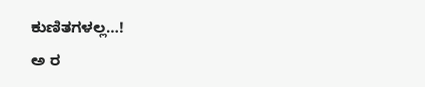ಕುಣಿತಗಳಲ್ಲ…!
ಅ ರ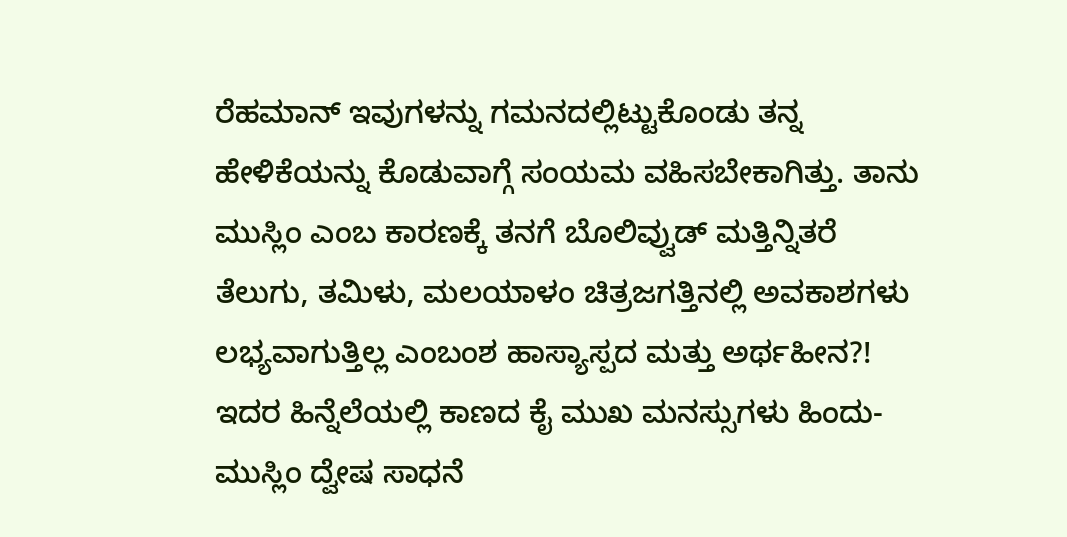ರೆಹಮಾನ್ ಇವುಗಳನ್ನು ಗಮನದಲ್ಲಿಟ್ಟುಕೊಂಡು ತನ್ನ ಹೇಳಿಕೆಯನ್ನು ಕೊಡುವಾಗ್ಗೆ ಸಂಯಮ ವಹಿಸಬೇಕಾಗಿತ್ತು. ತಾನು ಮುಸ್ಲಿಂ ಎಂಬ ಕಾರಣಕ್ಕೆ ತನಗೆ ಬೊಲಿವ್ವುಡ್ ಮತ್ತಿನ್ನಿತರೆ ತೆಲುಗು, ತಮಿಳು, ಮಲಯಾಳಂ ಚಿತ್ರಜಗತ್ತಿನಲ್ಲಿ ಅವಕಾಶಗಳು ಲಭ್ಯವಾಗುತ್ತಿಲ್ಲ ಎಂಬಂಶ ಹಾಸ್ಯಾಸ್ಪದ ಮತ್ತು ಅರ್ಥಹೀನ?! ಇದರ ಹಿನ್ನೆಲೆಯಲ್ಲಿ ಕಾಣದ ಕೈ ಮುಖ ಮನಸ್ಸುಗಳು ಹಿಂದು-ಮುಸ್ಲಿಂ ದ್ವೇಷ ಸಾಧನೆ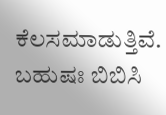ಕೆಲಸಮಾಡುತ್ತಿವೆ. ಬಹುಷಃ ಬಿಬಿಸಿ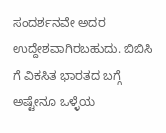ಸಂದರ್ಶನವೇ ಅದರ ಉದ್ದೇಶವಾಗಿರಬಹುದು. ಬಿಬಿಸಿ ಗೆ ವಿಕಸಿತ ಭಾರತದ ಬಗ್ಗೆ ಅಷ್ಟೇನೂ ಒಳ್ಳೆಯ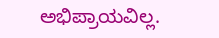ಅಭಿಪ್ರಾಯವಿಲ್ಲ.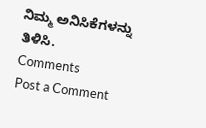ನಿಮ್ಮ ಅನಿಸಿಕೆಗಳನ್ನು ತಿಳಿಸಿ.
Comments
Post a Comment